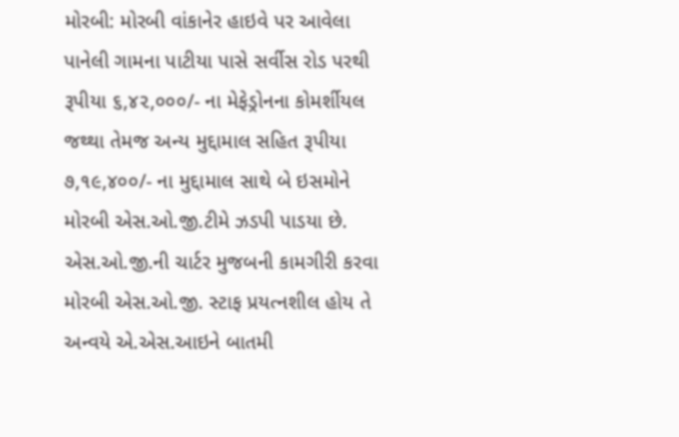મોરબી: મોરબી વાંકાનેર હાઇવે પર આવેલા પાનેલી ગામના પાટીયા પાસે સર્વીસ રોડ પરથી રૂપીયા ૬,૪૨,૦૦૦/- ના મેફેડ્રોનના કોમર્શીયલ જથ્થા તેમજ અન્ય મુદ્દામાલ સહિત રૂપીયા ૭,૧૯,૪૦૦/- ના મુદ્દામાલ સાથે બે ઇસમોને મોરબી એસ.ઓ.જી.ટીમે ઝડપી પાડયા છે.
એસ.ઓ.જી.ની ચાર્ટર મુજબની કામગીરી કરવા મોરબી એસ.ઓ.જી. સ્ટાફ પ્રયત્નશીલ હોય તે અન્વયે એ.એસ.આઇને બાતમી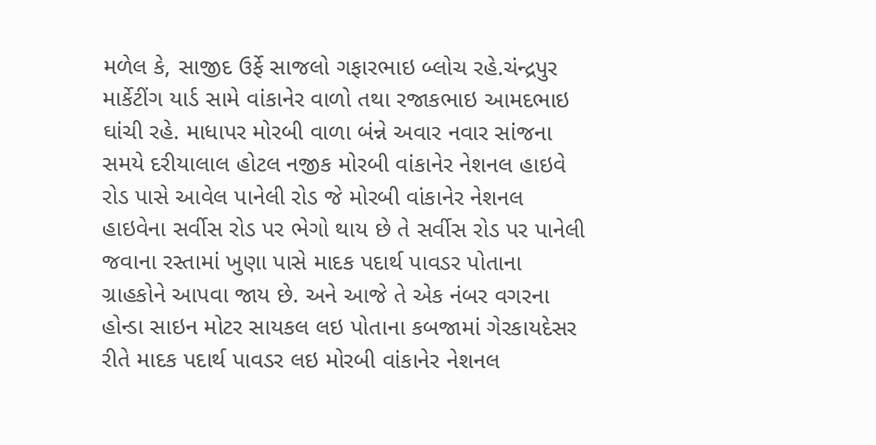મળેલ કે, સાજીદ ઉર્ફે સાજલો ગફારભાઇ બ્લોચ રહે.ચંન્દ્રપુર માર્કેટીંગ યાર્ડ સામે વાંકાનેર વાળો તથા રજાકભાઇ આમદભાઇ ઘાંચી રહે. માધાપર મોરબી વાળા બંન્ને અવાર નવાર સાંજના સમયે દરીયાલાલ હોટલ નજીક મોરબી વાંકાનેર નેશનલ હાઇવે રોડ પાસે આવેલ પાનેલી રોડ જે મોરબી વાંકાનેર નેશનલ હાઇવેના સર્વીસ રોડ પર ભેગો થાય છે તે સર્વીસ રોડ પર પાનેલી જવાના રસ્તામાં ખુણા પાસે માદક પદાર્થ પાવડર પોતાના ગ્રાહકોને આપવા જાય છે. અને આજે તે એક નંબર વગરના હોન્ડા સાઇન મોટર સાયકલ લઇ પોતાના કબજામાં ગેરકાયદેસર રીતે માદક પદાર્થ પાવડર લઇ મોરબી વાંકાનેર નેશનલ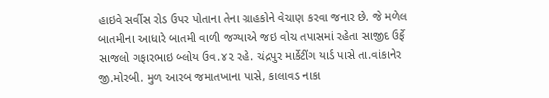હાઇવે સર્વીસ રોડ ઉપર પોતાના તેના ગ્રાહકોને વેચાણ કરવા જનાર છે. જે મળેલ બાતમીના આધારે બાતમી વાળી જગ્યાએ જઇ વોચ તપાસમાં રહેતા સાજીદ ઉર્ફે સાજલો ગફારભાઇ બ્લોય ઉવ.૪૨ રહે. ચંદ્રપુર માર્કેટીંગ યાર્ડ પાસે તા.વાંકાનેર જી.મોરબી. મુળ આરબ જમાતખાના પાસે, કાલાવડ નાકા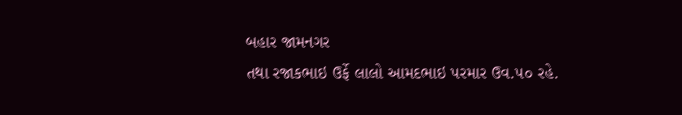બહાર જામનગર
તથા રજાકભાઇ ઉર્ફે લાલો આમદભાઇ પરમાર ઉવ.૫૦ રહે.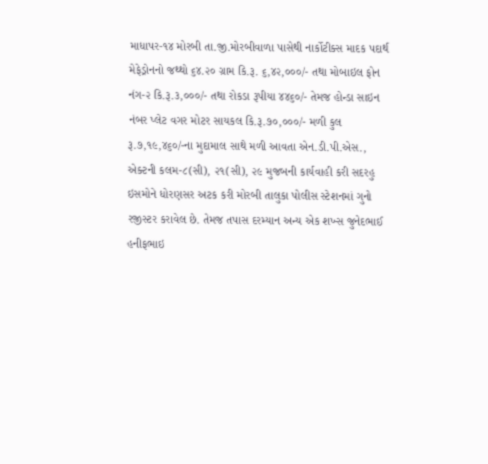માધાપર-૧૪ મોરબી તા.જી.મોરબીવાળા પાસેથી નાર્કોટીક્સ માદક પદાર્થ મેફેડ્રોનનો જથ્થો ૬૪.૨૦ ગ્રામ કિ.રૂ. ૬,૪૨,૦૦૦/- તથા મોબાઇલ ફોન નંગ-૨ કિ.રૂ.૩,૦૦૦/- તથા રોકડા રૂપીયા ૪૪૬૦/- તેમજ હોન્ડા સાઇન નંબર પ્લેટ વગર મોટર સાયકલ કિ.રૂ.૭૦,૦૦૦/- મળી કુલ રૂ.૭,૧૯,૪૬૦/-ના મુદામાલ સાથે મળી આવતા એન.ડી.પી.એસ., એક્ટની કલમ-૮(સી), ૨૧(સી), ૨૯ મુજબની કાર્યવાહી કરી સદરહુ ઇસમોને ધોરણસર અટક કરી મોરબી તાલુકા પોલીસ સ્ટેશનમાં ગુનો રજીસ્ટર કરાવેલ છે. તેમજ તપાસ દરમ્યાન અન્ય એક શખ્સ જુનેદભાઈ હનીફભાઇ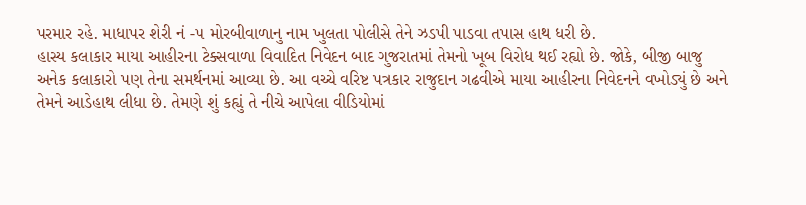પરમાર રહે. માધાપર શેરી નં -૫ મોરબીવાળાનુ નામ ખુલતા પોલીસે તેને ઝડપી પાડવા તપાસ હાથ ધરી છે.
હાસ્ય કલાકાર માયા આહીરના ટેક્સવાળા વિવાદિત નિવેદન બાદ ગુજરાતમાં તેમનો ખૂબ વિરોધ થઈ રહ્યો છે. જોકે, બીજી બાજુ અનેક કલાકારો પણ તેના સમર્થનમાં આવ્યા છે. આ વચ્ચે વરિષ્ટ પત્રકાર રાજુદાન ગઢવીએ માયા આહીરના નિવેદનને વખોડ્યું છે અને તેમને આડેહાથ લીધા છે. તેમણે શું કહ્યું તે નીચે આપેલા વીડિયોમાં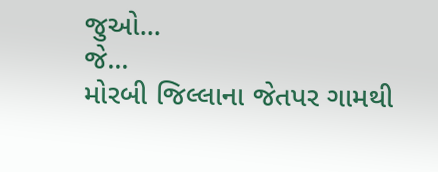જુઓ...
જે...
મોરબી જિલ્લાના જેતપર ગામથી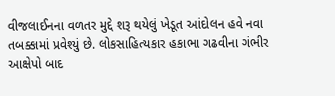વીજલાઈનના વળતર મુદ્દે શરૂ થયેલું ખેડૂત આંદોલન હવે નવા તબક્કામાં પ્રવેશ્યું છે. લોકસાહિત્યકાર હકાભા ગઢવીના ગંભીર આક્ષેપો બાદ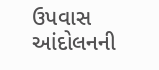ઉપવાસ આંદોલનની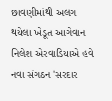છાવણીમાંથી અલગ થયેલા ખેડૂત આગેવાન નિલેશ એરવાડિયાએ હવે નવા સંગઠન 'સરદાર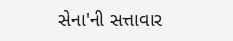સેના'ની સત્તાવાર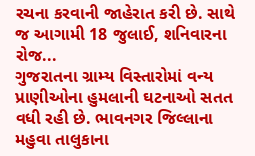રચના કરવાની જાહેરાત કરી છે. સાથે જ આગામી 18 જુલાઈ, શનિવારના રોજ...
ગુજરાતના ગ્રામ્ય વિસ્તારોમાં વન્ય પ્રાણીઓના હુમલાની ઘટનાઓ સતત વધી રહી છે. ભાવનગર જિલ્લાના મહુવા તાલુકાના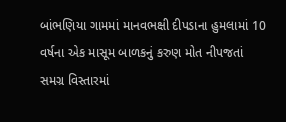બાંભણિયા ગામમાં માનવભક્ષી દીપડાના હુમલામાં 10 વર્ષના એક માસૂમ બાળકનું કરુણ મોત નીપજતાં સમગ્ર વિસ્તારમાં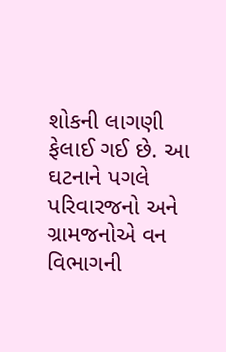શોકની લાગણી ફેલાઈ ગઈ છે. આ ઘટનાને પગલે પરિવારજનો અને ગ્રામજનોએ વન વિભાગની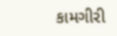કામગીરી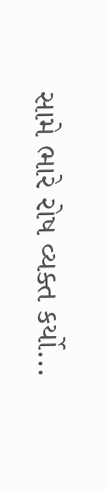સામે ભારે રોષ વ્યક્ત કર્યો...